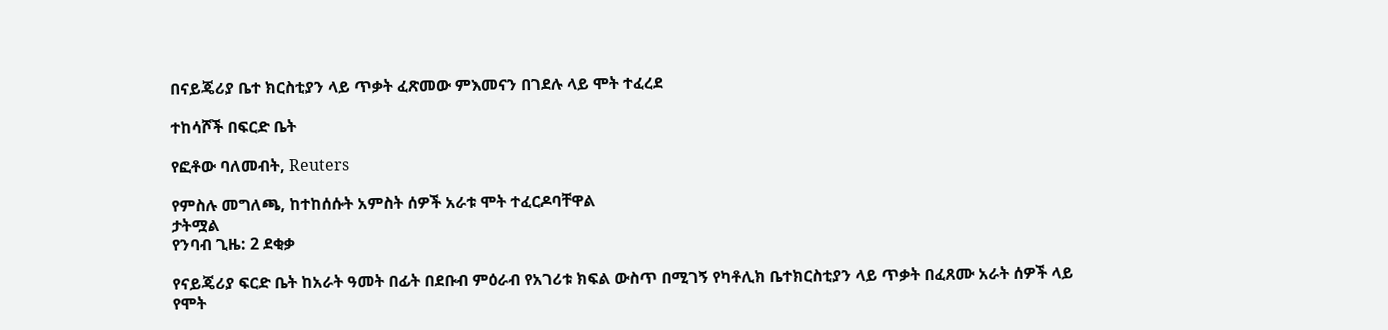በናይጄሪያ ቤተ ክርስቲያን ላይ ጥቃት ፈጽመው ምእመናን በገደሉ ላይ ሞት ተፈረደ

ተከሳሾች በፍርድ ቤት

የፎቶው ባለመብት, Reuters

የምስሉ መግለጫ, ከተከሰሱት አምስት ሰዎች አራቱ ሞት ተፈርዶባቸዋል
ታትሟል
የንባብ ጊዜ: 2 ደቂቃ

የናይጄሪያ ፍርድ ቤት ከአራት ዓመት በፊት በደቡብ ምዕራብ የአገሪቱ ክፍል ውስጥ በሚገኝ የካቶሊክ ቤተክርስቲያን ላይ ጥቃት በፈጸሙ አራት ሰዎች ላይ የሞት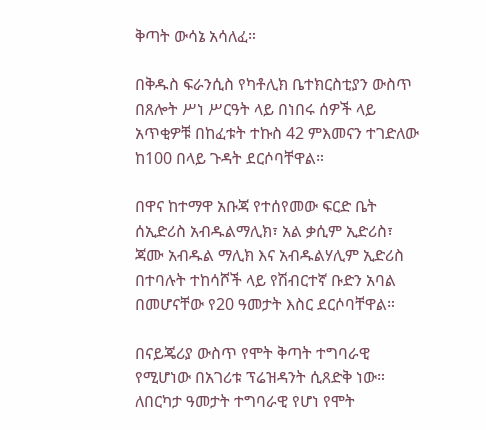ቅጣት ውሳኔ አሳለፈ።

በቅዱስ ፍራንሲስ የካቶሊክ ቤተክርስቲያን ውስጥ በጸሎት ሥነ ሥርዓት ላይ በነበሩ ሰዎች ላይ አጥቂዎቹ በከፈቱት ተኩስ 42 ምእመናን ተገድለው ከ100 በላይ ጉዳት ደርሶባቸዋል።

በዋና ከተማዋ አቡጃ የተሰየመው ፍርድ ቤት ሰኢድሪስ አብዱልማሊክ፣ አል ቃሲም ኢድሪስ፣ ጃሙ አብዱል ማሊክ እና አብዱልሃሊም ኢድሪስ በተባሉት ተከሳሾች ላይ የሽብርተኛ ቡድን አባል በመሆናቸው የ20 ዓመታት እስር ደርሶባቸዋል።

በናይጄሪያ ውስጥ የሞት ቅጣት ተግባራዊ የሚሆነው በአገሪቱ ፕሬዝዳንት ሲጸድቅ ነው። ለበርካታ ዓመታት ተግባራዊ የሆነ የሞት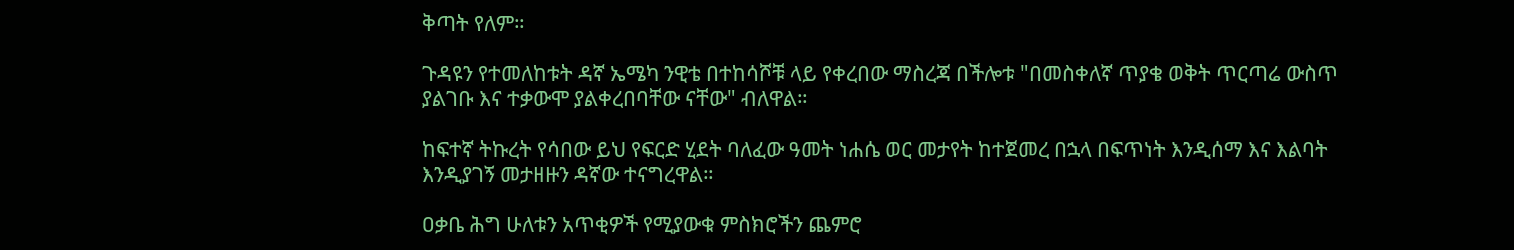ቅጣት የለም።

ጉዳዩን የተመለከቱት ዳኛ ኤሜካ ንዊቴ በተከሳሾቹ ላይ የቀረበው ማስረጃ በችሎቱ "በመስቀለኛ ጥያቄ ወቅት ጥርጣሬ ውስጥ ያልገቡ እና ተቃውሞ ያልቀረበባቸው ናቸው" ብለዋል።

ከፍተኛ ትኩረት የሳበው ይህ የፍርድ ሂደት ባለፈው ዓመት ነሐሴ ወር መታየት ከተጀመረ በኋላ በፍጥነት እንዲሰማ እና እልባት እንዲያገኝ መታዘዙን ዳኛው ተናግረዋል።

ዐቃቤ ሕግ ሁለቱን አጥቂዎች የሚያውቁ ምስክሮችን ጨምሮ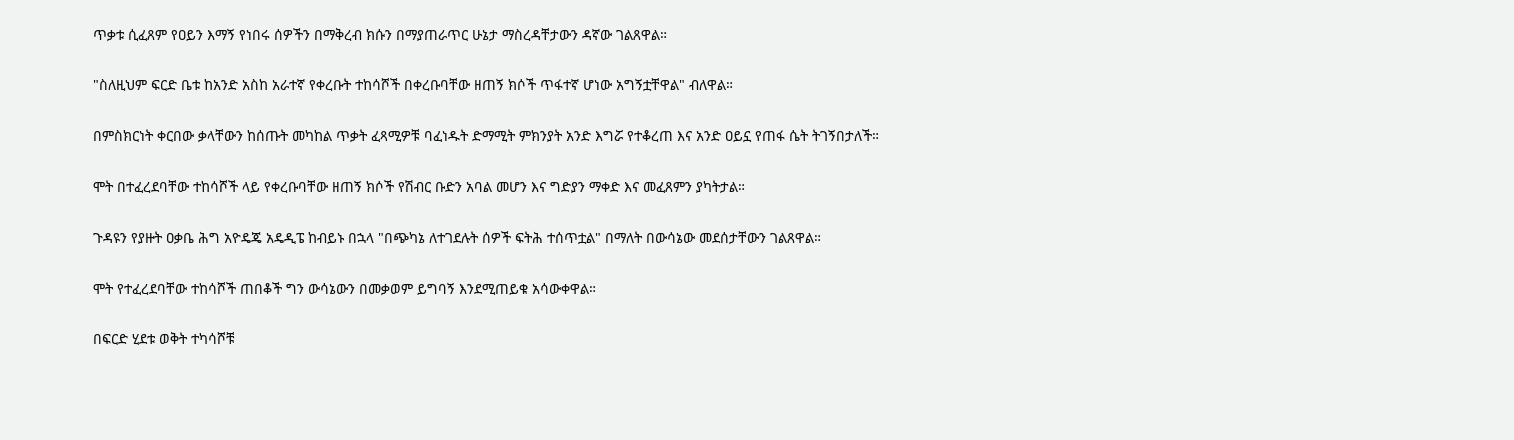ጥቃቱ ሲፈጸም የዐይን እማኝ የነበሩ ሰዎችን በማቅረብ ክሱን በማያጠራጥር ሁኔታ ማስረዳቸታውን ዳኛው ገልጸዋል።

"ስለዚህም ፍርድ ቤቱ ከአንድ አስከ አራተኛ የቀረቡት ተከሳሾች በቀረቡባቸው ዘጠኝ ክሶች ጥፋተኛ ሆነው አግኝቷቸዋል" ብለዋል።

በምስክርነት ቀርበው ቃላቸውን ከሰጡት መካከል ጥቃት ፈጻሚዎቹ ባፈነዱት ድማሚት ምክንያት አንድ እግሯ የተቆረጠ እና አንድ ዐይኗ የጠፋ ሴት ትገኝበታለች።

ሞት በተፈረደባቸው ተከሳሾች ላይ የቀረቡባቸው ዘጠኝ ክሶች የሽብር ቡድን አባል መሆን እና ግድያን ማቀድ እና መፈጸምን ያካትታል።

ጉዳዩን የያዙት ዐቃቤ ሕግ አዮዴጄ አዴዲፔ ከብይኑ በኋላ "በጭካኔ ለተገደሉት ሰዎች ፍትሕ ተሰጥቷል" በማለት በውሳኔው መደሰታቸውን ገልጸዋል።

ሞት የተፈረደባቸው ተከሳሾች ጠበቆች ግን ውሳኔውን በመቃወም ይግባኝ እንደሚጠይቁ አሳውቀዋል።

በፍርድ ሂደቱ ወቅት ተካሳሾቹ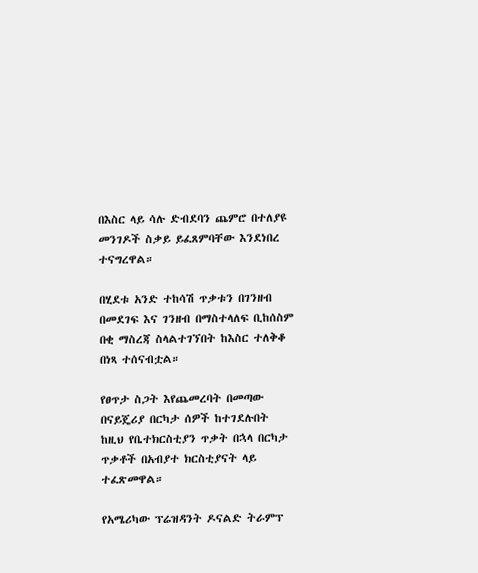በእስር ላይ ሳሉ ድብደባን ጨምሮ በተለያዩ መንገዶች ስቃይ ይፈጸምባቸው እንደነበረ ተናግረዋል።

በሂደቱ አንድ ተከሳሽ ጥቃቱን በገንዘብ በመደገፍ እና ገንዘብ በማስተላለፍ ቢከሰስም በቂ ማስረጃ ስላልተገኘበት ከእስር ተለቅቆ በነጻ ተሰናብቷል።

የፀጥታ ስጋት እየጨመረባት በመጣው በናይጄሪያ በርካታ ሰዎች ከተገደሉበት ከዚህ የቤተክርስቲያን ጥቃት በኋላ በርካታ ጥቃቶች በአብያተ ክርስቲያናት ላይ ተፈጽመዋል።

የአሜሪካው ፕሬዝዳንት ዶናልድ ትራምፕ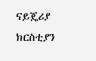ናይጄሪያ ክርስቲያን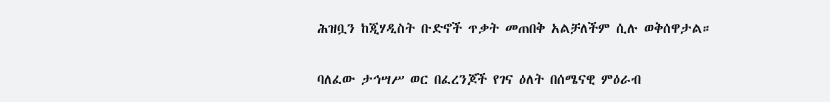ሕዝቧን ከጂሃዲስት ቡድኖች ጥቃት መጠበቅ አልቻለችም ሲሉ ወቅሰዋታል።

ባለፈው ታኅሣሥ ወር በፈረንጆች የገና ዕለት በሰሜናዊ ምዕራብ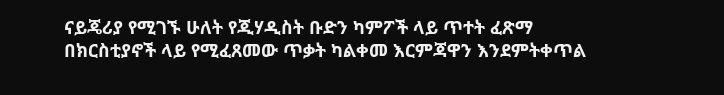ናይጄሪያ የሚገኙ ሁለት የጂሃዲስት ቡድን ካምፖች ላይ ጥተት ፈጽማ በክርስቲያኖች ላይ የሚፈጸመው ጥቃት ካልቀመ እርምጃዋን እንደምትቀጥል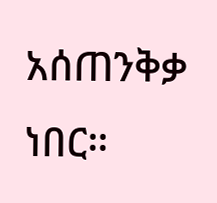አሰጠንቅቃ ነበር።